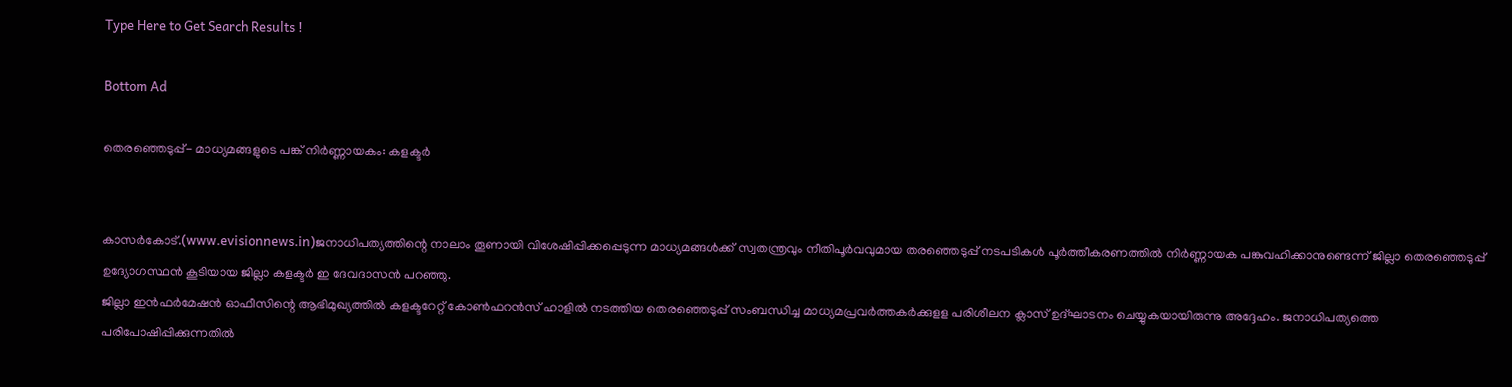Type Here to Get Search Results !

Bottom Ad

തെരഞ്ഞെടുപ്പ്- മാധ്യമങ്ങളുടെ പങ്ക് നിര്‍ണ്ണായകം: കളക്ടര്‍


കാസര്‍കോട്.(www.evisionnews.in)ജനാധിപത്യത്തിന്റെ നാലാം തൂണായി വിശേഷിപ്പിക്കപ്പെടുന്ന മാധ്യമങ്ങള്‍ക്ക് സ്വതന്ത്രവും നീതിപൂര്‍വവുമായ തരഞ്ഞെടുപ്പ് നടപടികള്‍ പൂര്‍ത്തീകരണത്തില്‍ നിര്‍ണ്ണായക പങ്കുവഹിക്കാനുണ്ടെന്ന് ജില്ലാ തെരഞ്ഞെടുപ്പ് ഉദ്യോഗസ്ഥന്‍ കൂടിയായ ജില്ലാ കളക്ടര്‍ ഇ ദേവദാസന്‍ പറഞ്ഞു.
ജില്ലാ ഇന്‍ഫര്‍മേഷന്‍ ഓഫീസിന്റെ ആഭിമുഖ്യത്തില്‍ കളക്ടറേറ്റ് കോണ്‍ഫറന്‍സ് ഹാളില്‍ നടത്തിയ തെരഞ്ഞെടുപ്പ് സംബന്ധിച്ച മാധ്യമപ്രവര്‍ത്തകര്‍ക്കുളള പരിശീലന ക്ലാസ് ഉദ്ഘാടനം ചെയ്യുകയായിരുന്നു അദ്ദേഹം. ജനാധിപത്യത്തെ പരിപോഷിപ്പിക്കുന്നതില്‍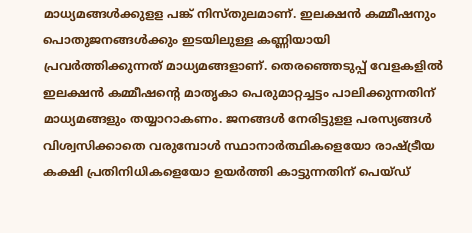മാധ്യമങ്ങള്‍ക്കുളള പങ്ക് നിസ്തുലമാണ്. ഇലക്ഷന്‍ കമ്മീഷനും പൊതുജനങ്ങള്‍ക്കും ഇടയിലുള്ള കണ്ണിയായി പ്രവര്‍ത്തിക്കുന്നത് മാധ്യമങ്ങളാണ്. തെരഞ്ഞെടുപ്പ് വേളകളില്‍ ഇലക്ഷന്‍ കമ്മീഷന്റെ മാതൃകാ പെരുമാറ്റച്ചട്ടം പാലിക്കുന്നതിന് മാധ്യമങ്ങളും തയ്യാറാകണം. ജനങ്ങള്‍ നേരിട്ടുളള പരസ്യങ്ങള്‍ വിശ്വസിക്കാതെ വരുമ്പോള്‍ സ്ഥാനാര്‍ത്ഥികളെയോ രാഷ്ട്രീയ കക്ഷി പ്രതിനിധികളെയോ ഉയര്‍ത്തി കാട്ടുന്നതിന് പെയ്ഡ്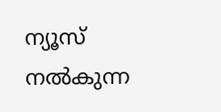ന്യൂസ് നല്‍കുന്ന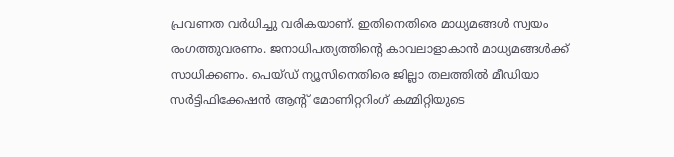പ്രവണത വര്‍ധിച്ചു വരികയാണ്. ഇതിനെതിരെ മാധ്യമങ്ങള്‍ സ്വയം രംഗത്തുവരണം. ജനാധിപത്യത്തിന്റെ കാവലാളാകാന്‍ മാധ്യമങ്ങള്‍ക്ക് സാധിക്കണം. പെയ്ഡ് ന്യൂസിനെതിരെ ജില്ലാ തലത്തില്‍ മീഡിയാ സര്‍ട്ടിഫിക്കേഷന്‍ ആന്റ് മോണിറ്ററിംഗ് കമ്മിറ്റിയുടെ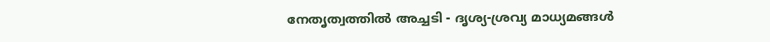നേതൃത്വത്തില്‍ അച്ചടി - ദൃശ്യ-ശ്രവ്യ മാധ്യമങ്ങള്‍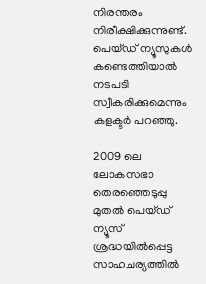നിരന്തരം നിരീക്ഷിക്കുന്നുണ്ട്. പെയ്ഡ് ന്യൂസുകള്‍ കണ്ടെത്തിയാല്‍ നടപടി സ്വീകരിക്കുമെന്നും കളക്ടര്‍ പറഞ്ഞു.

2009 ലെ ലോകസഭാ തെരഞ്ഞെടുപ്പു മുതല്‍ പെയ്ഡ് ന്യൂസ് ശ്രദ്ധയില്‍പ്പെട്ട സാഹചര്യത്തില്‍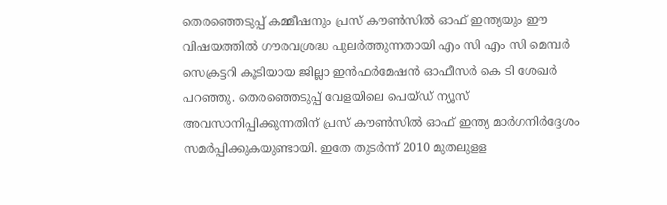തെരഞ്ഞെടുപ്പ് കമ്മീഷനും പ്രസ് കൗണ്‍സില്‍ ഓഫ് ഇന്ത്യയും ഈ വിഷയത്തില്‍ ഗൗരവശ്രദ്ധ പുലര്‍ത്തുന്നതായി എം സി എം സി മെമ്പര്‍ സെക്രട്ടറി കൂടിയായ ജില്ലാ ഇന്‍ഫര്‍മേഷന്‍ ഓഫീസര്‍ കെ ടി ശേഖര്‍ പറഞ്ഞു. തെരഞ്ഞെടുപ്പ് വേളയിലെ പെയ്ഡ് ന്യൂസ് അവസാനിപ്പിക്കുന്നതിന് പ്രസ് കൗണ്‍സില്‍ ഓഫ് ഇന്ത്യ മാര്‍ഗനിര്‍ദ്ദേശം സമര്‍പ്പിക്കുകയുണ്ടായി. ഇതേ തുടര്‍ന്ന് 2010 മുതലുളള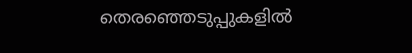തെരഞ്ഞെടുപ്പുകളില്‍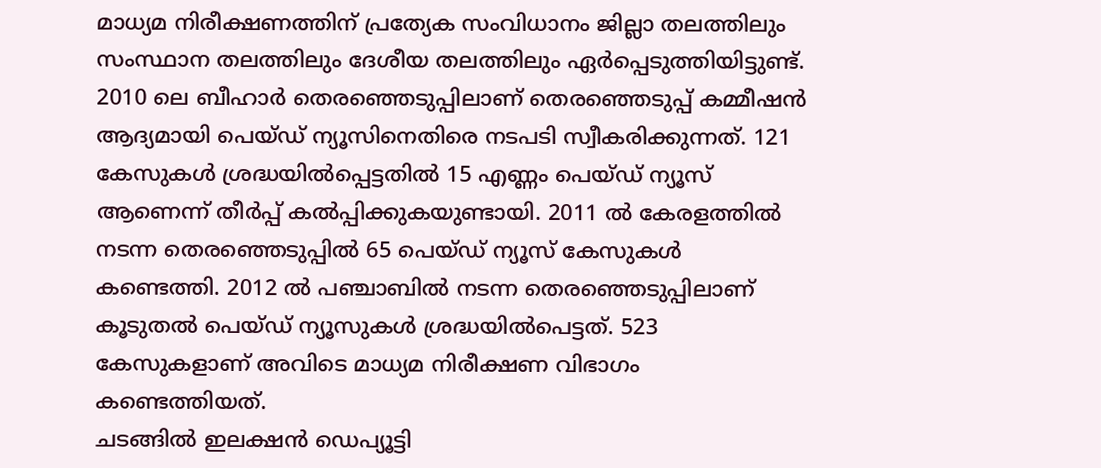മാധ്യമ നിരീക്ഷണത്തിന് പ്രത്യേക സംവിധാനം ജില്ലാ തലത്തിലും സംസ്ഥാന തലത്തിലും ദേശീയ തലത്തിലും ഏര്‍പ്പെടുത്തിയിട്ടുണ്ട്. 2010 ലെ ബീഹാര്‍ തെരഞ്ഞെടുപ്പിലാണ് തെരഞ്ഞെടുപ്പ് കമ്മീഷന്‍ ആദ്യമായി പെയ്ഡ് ന്യൂസിനെതിരെ നടപടി സ്വീകരിക്കുന്നത്. 121 കേസുകള്‍ ശ്രദ്ധയില്‍പ്പെട്ടതില്‍ 15 എണ്ണം പെയ്ഡ് ന്യൂസ് ആണെന്ന് തീര്‍പ്പ് കല്‍പ്പിക്കുകയുണ്ടായി. 2011 ല്‍ കേരളത്തില്‍ നടന്ന തെരഞ്ഞെടുപ്പില്‍ 65 പെയ്ഡ് ന്യൂസ് കേസുകള്‍ കണ്ടെത്തി. 2012 ല്‍ പഞ്ചാബില്‍ നടന്ന തെരഞ്ഞെടുപ്പിലാണ് കൂടുതല്‍ പെയ്ഡ് ന്യൂസുകള്‍ ശ്രദ്ധയില്‍പെട്ടത്. 523 കേസുകളാണ് അവിടെ മാധ്യമ നിരീക്ഷണ വിഭാഗം കണ്ടെത്തിയത്.
ചടങ്ങില്‍ ഇലക്ഷന്‍ ഡെപ്യൂട്ടി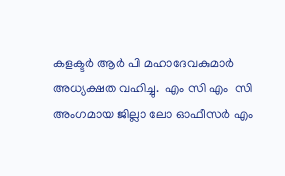കളക്ടര്‍ ആര്‍ പി മഹാദേവകുമാര്‍ അധ്യക്ഷത വഹിച്ചു.  എം സി എം  സി അംഗമായ ജില്ലാ ലോ ഓഫീസര്‍ എം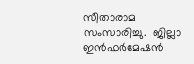സീതാരാമ  സംസാരിച്ചു.  ജില്ലാ ഇന്‍ഫര്‍മേഷന്‍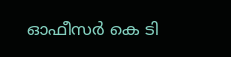ഓഫീസര്‍ കെ ടി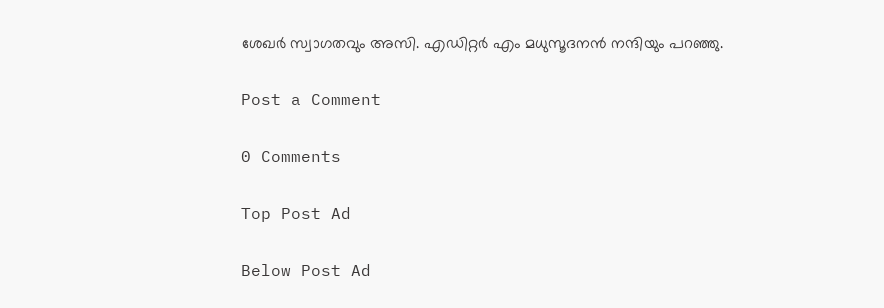ശേഖര്‍ സ്വാഗതവും അസി. എഡിറ്റര്‍ എം മധുസൂദനന്‍ നന്ദിയും പറഞ്ഞു.

Post a Comment

0 Comments

Top Post Ad

Below Post Ad